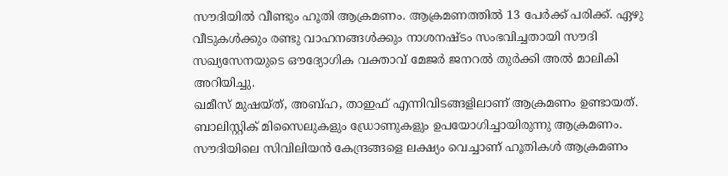സൗദിയിൽ വീണ്ടും ഹൂതി ആക്രമണം. ആക്രമണത്തിൽ 13 പേർക്ക് പരിക്ക്. ഏഴു വീടുകൾക്കും രണ്ടു വാഹനങ്ങൾക്കും നാശനഷ്ടം സംഭവിച്ചതായി സൗദി സഖ്യസേനയുടെ ഔദ്യോഗിക വക്താവ് മേജർ ജനറൽ തുർക്കി അൽ മാലികി അറിയിച്ചു.
ഖമീസ് മുഷയ്ത്, അബ്ഹ, താഇഫ് എന്നിവിടങ്ങളിലാണ് ആക്രമണം ഉണ്ടായത്. ബാലിസ്റ്റിക് മിസൈലുകളും ഡ്രോണുകളും ഉപയോഗിച്ചായിരുന്നു ആക്രമണം. സൗദിയിലെ സിവിലിയൻ കേന്ദ്രങ്ങളെ ലക്ഷ്യം വെച്ചാണ് ഹൂതികൾ ആക്രമണം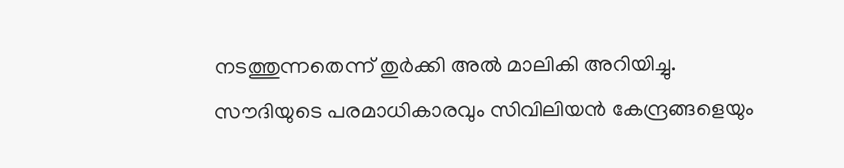നടത്തുന്നതെന്ന് തുർക്കി അൽ മാലികി അറിയിച്ചു.
സൗദിയുടെ പരമാധികാരവും സിവിലിയൻ കേന്ദ്രങ്ങളെയും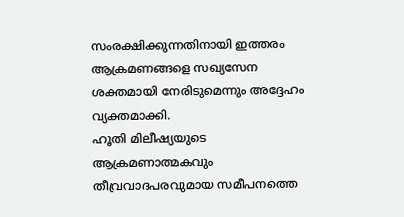സംരക്ഷിക്കുന്നതിനായി ഇത്തരം ആക്രമണങ്ങളെ സഖ്യസേന ശക്തമായി നേരിടുമെന്നും അദ്ദേഹം വ്യക്തമാക്കി.
ഹൂതി മിലീഷ്യയുടെ ആക്രമണാത്മകവും തീവ്രവാദപരവുമായ സമീപനത്തെ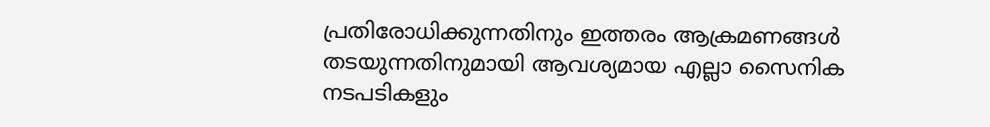പ്രതിരോധിക്കുന്നതിനും ഇത്തരം ആക്രമണങ്ങൾ തടയുന്നതിനുമായി ആവശ്യമായ എല്ലാ സൈനിക നടപടികളും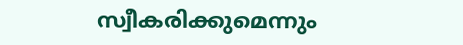സ്വീകരിക്കുമെന്നും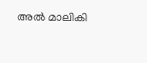അൽ മാലികി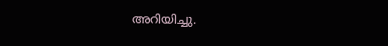അറിയിച്ചു.